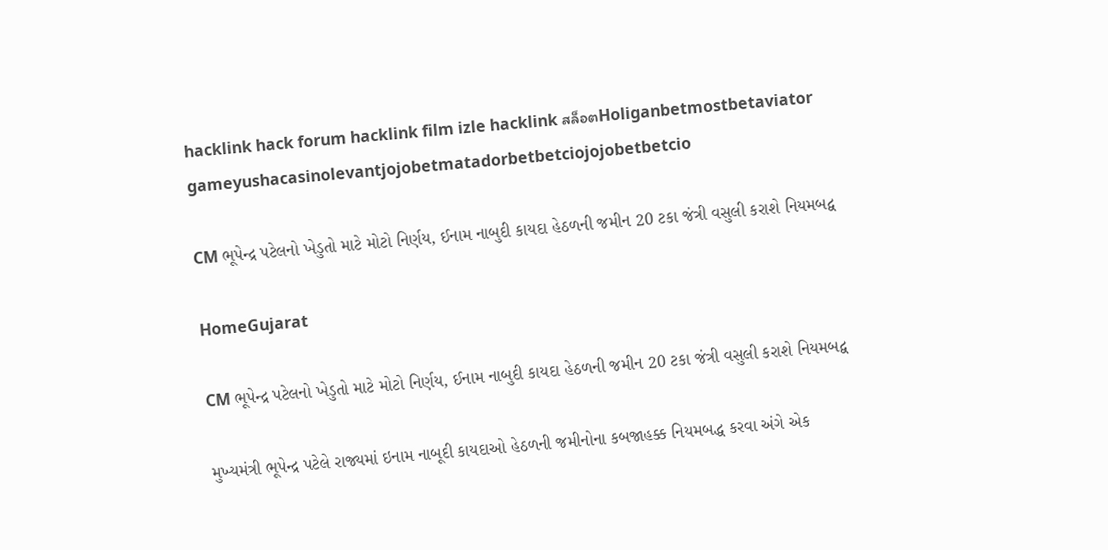hacklink hack forum hacklink film izle hacklink สล็อตHoliganbetmostbetaviator gameyushacasinolevantjojobetmatadorbetbetciojojobetbetcio

CM ભૂપેન્દ્ર પટેલનો ખેડુતો માટે મોટો નિર્ણય, ઈનામ નાબુદી કાયદા હેઠળની જમીન 20 ટકા જંત્રી વસુલી કરાશે નિયમબદ્વ

HomeGujarat

CM ભૂપેન્દ્ર પટેલનો ખેડુતો માટે મોટો નિર્ણય, ઈનામ નાબુદી કાયદા હેઠળની જમીન 20 ટકા જંત્રી વસુલી કરાશે નિયમબદ્વ

મુખ્યમંત્રી ભૂપેન્દ્ર પટેલે રાજ્યમાં ઇનામ નાબૂદી કાયદાઓ હેઠળની જમીનોના કબજાહક્ક નિયમબદ્ધ કરવા અંગે એક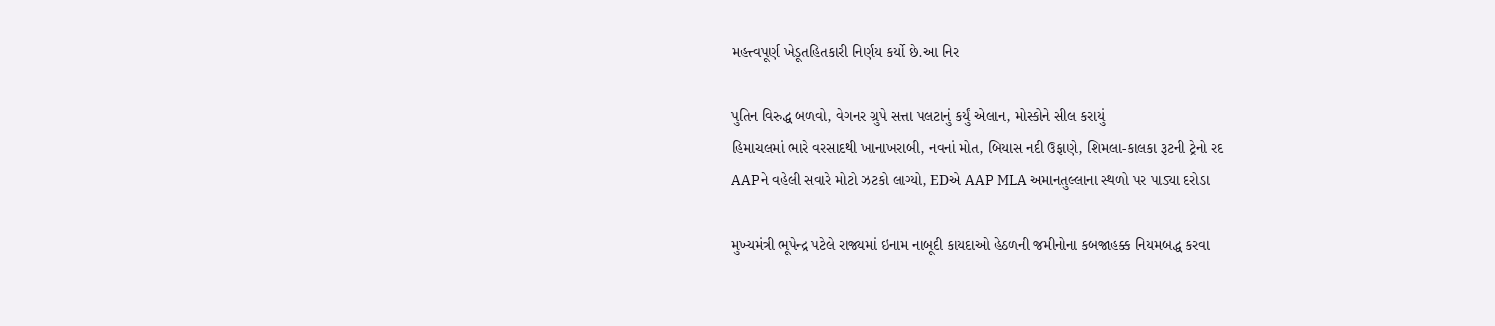મહત્ત્વપૂર્ણ ખેડૂતહિતકારી નિર્ણય કર્યો છે.આ નિર

પુતિન વિરુદ્ધ બળવો, વેગનર ગ્રુપે સત્તા પલટાનું કર્યું એલાન, મોસ્કોને સીલ કરાયું
હિમાચલમાં ભારે વરસાદથી ખાનાખરાબી, નવનાં મોત, બિયાસ નદી ઉફાણે, શિમલા-કાલકા રૂટની ટ્રેનો રદ
AAPને વહેલી સવારે મોટો ઝટકો લાગ્યો, EDએ AAP MLA અમાનતુલ્લાના સ્થળો પર પાડ્યા દરોડા

મુખ્યમંત્રી ભૂપેન્દ્ર પટેલે રાજ્યમાં ઇનામ નાબૂદી કાયદાઓ હેઠળની જમીનોના કબજાહક્ક નિયમબદ્ધ કરવા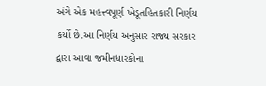અંગે એક મહત્ત્વપૂર્ણ ખેડૂતહિતકારી નિર્ણય કર્યો છે.આ નિર્ણય અનુસાર રાજ્ય સરકાર દ્વારા આવા જમીનધારકોના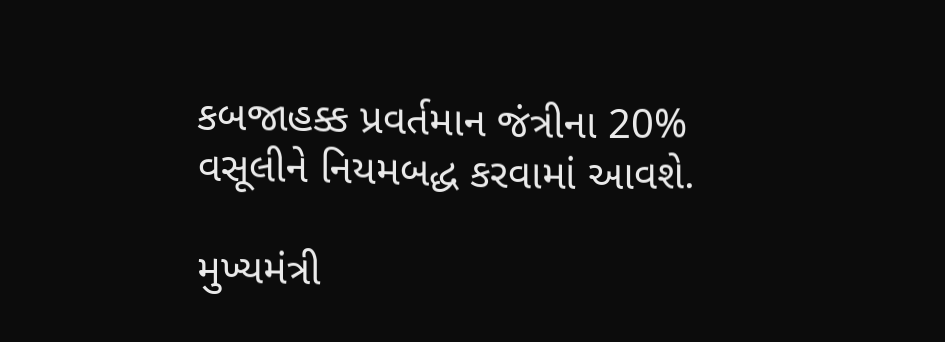કબજાહક્ક પ્રવર્તમાન જંત્રીના 20% વસૂલીને નિયમબદ્ધ કરવામાં આવશે.

મુખ્યમંત્રી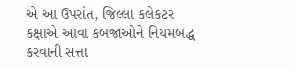એ આ ઉપરાંત, જિલ્લા કલેકટર કક્ષાએ આવા કબજાઓને નિયમબદ્ધ કરવાની સત્તા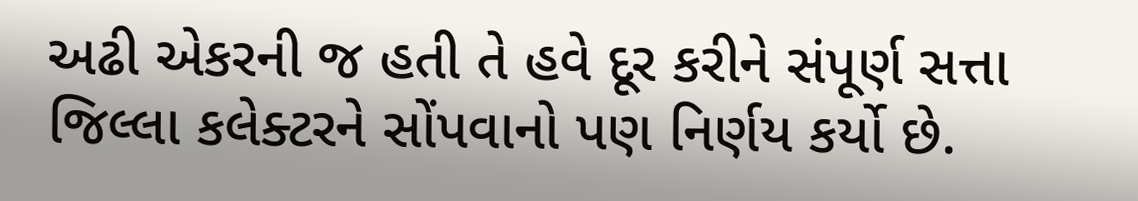અઢી એકરની જ હતી તે હવે દૂર કરીને સંપૂર્ણ સત્તા જિલ્લા કલેક્ટરને સોંપવાનો પણ નિર્ણય કર્યો છે.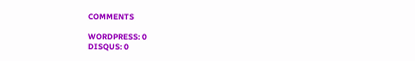COMMENTS

WORDPRESS: 0
DISQUS: 0